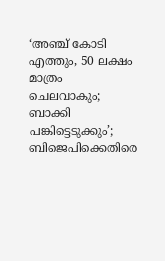‘അഞ്ച് കോടി എത്തും, 50 ലക്ഷം മാത്രം ചെലവാകും; ബാക്കി പങ്കിട്ടെടുക്കും’; ബിജെപിക്കെതിരെ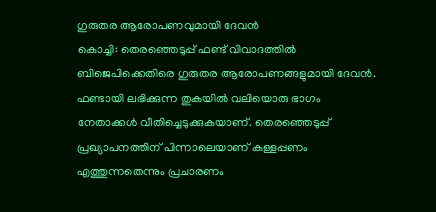ഗുരുതര ആരോപണവുമായി ദേവൻ
കൊച്ചി: തെരഞ്ഞെടുപ്പ് ഫണ്ട് വിവാദത്തിൽ ബിജെപിക്കെതിരെ ഗുരുതര ആരോപണങ്ങളുമായി ദേവൻ. ഫണ്ടായി ലഭിക്കുന്ന തുകയിൽ വലിയൊരു ഭാഗം നേതാക്കൾ വീതിച്ചെടുക്കുകയാണ്. തെരഞ്ഞെടുപ്പ് പ്രഖ്യാപനത്തിന് പിന്നാലെയാണ് കള്ളപ്പണം എത്തുന്നതെന്നും പ്രചാരണം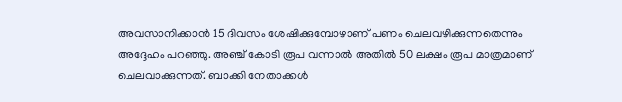അവസാനിക്കാൻ 15 ദിവസം ശേഷിക്കുമ്പോഴാണ് പണം ചെലവഴിക്കുന്നതെന്നും അദ്ദേഹം പറഞ്ഞു. അഞ്ച് കോടി രൂപ വന്നാൽ അതിൽ 50 ലക്ഷം രൂപ മാത്രമാണ് ചെലവാക്കുന്നത്. ബാക്കി നേതാക്കൾ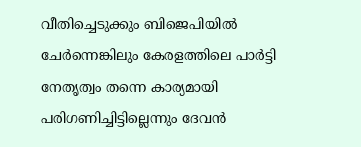വീതിച്ചെടുക്കും ബിജെപിയിൽ ചേർന്നെങ്കിലും കേരളത്തിലെ പാർട്ടി നേതൃത്വം തന്നെ കാര്യമായി പരിഗണിച്ചിട്ടില്ലെന്നും ദേവൻ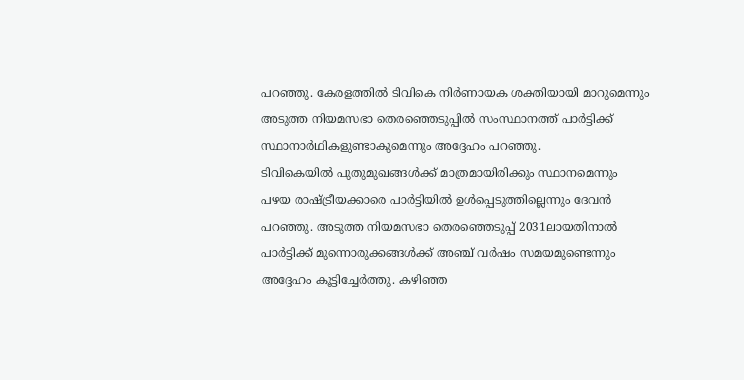പറഞ്ഞു. കേരളത്തിൽ ടിവികെ നിർണായക ശക്തിയായി മാറുമെന്നും അടുത്ത നിയമസഭാ തെരഞ്ഞെടുപ്പിൽ സംസ്ഥാനത്ത് പാർട്ടിക്ക് സ്ഥാനാർഥികളുണ്ടാകുമെന്നും അദ്ദേഹം പറഞ്ഞു.
ടിവികെയിൽ പുതുമുഖങ്ങൾക്ക് മാത്രമായിരിക്കും സ്ഥാനമെന്നും പഴയ രാഷ്ട്രീയക്കാരെ പാർട്ടിയിൽ ഉൾപ്പെടുത്തില്ലെന്നും ദേവൻ പറഞ്ഞു. അടുത്ത നിയമസഭാ തെരഞ്ഞെടുപ്പ് 2031ലായതിനാൽ പാർട്ടിക്ക് മുന്നൊരുക്കങ്ങൾക്ക് അഞ്ച് വർഷം സമയമുണ്ടെന്നും അദ്ദേഹം കൂട്ടിച്ചേർത്തു. കഴിഞ്ഞ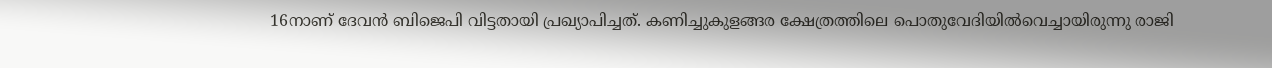16നാണ് ദേവൻ ബിജെപി വിട്ടതായി പ്രഖ്യാപിച്ചത്. കണിച്ചുകുളങ്ങര ക്ഷേത്രത്തിലെ പൊതുവേദിയിൽവെച്ചായിരുന്നു രാജി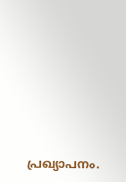പ്രഖ്യാപനം.